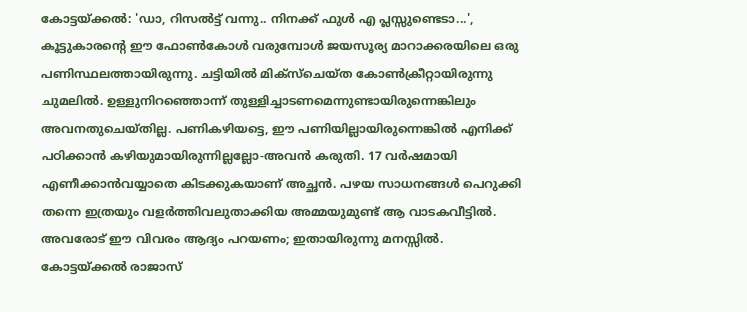കോട്ടയ്ക്കൽ: 'ഡാ, റിസൽട്ട് വന്നു.. നിനക്ക് ഫുൾ എ പ്ലസ്സുണ്ടെടാ...', കൂട്ടുകാരന്റെ ഈ ഫോൺകോൾ വരുമ്പോൾ ജയസൂര്യ മാറാക്കരയിലെ ഒരു പണിസ്ഥലത്തായിരുന്നു. ചട്ടിയിൽ മിക്സ്ചെയ്ത കോൺക്രീറ്റായിരുന്നു ചുമലിൽ. ഉള്ളുനിറഞ്ഞൊന്ന് തുള്ളിച്ചാടണമെന്നുണ്ടായിരുന്നെങ്കിലും അവനതുചെയ്തില്ല. പണികഴിയട്ടെ, ഈ പണിയില്ലായിരുന്നെങ്കിൽ എനിക്ക് പഠിക്കാൻ കഴിയുമായിരുന്നില്ലല്ലോ-അവൻ കരുതി. 17 വർഷമായി എണീക്കാൻവയ്യാതെ കിടക്കുകയാണ് അച്ഛൻ. പഴയ സാധനങ്ങൾ പെറുക്കി തന്നെ ഇത്രയും വളർത്തിവലുതാക്കിയ അമ്മയുമുണ്ട് ആ വാടകവീട്ടിൽ. അവരോട് ഈ വിവരം ആദ്യം പറയണം; ഇതായിരുന്നു മനസ്സിൽ. കോട്ടയ്ക്കൽ രാജാസ്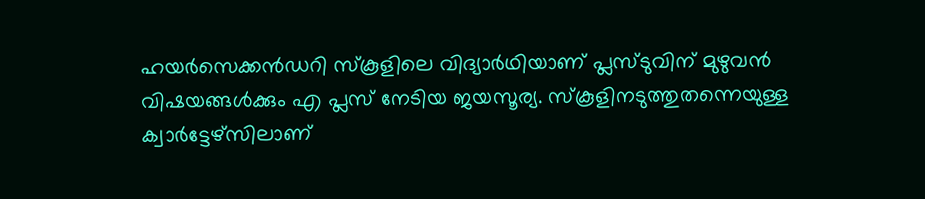ഹയർസെക്കൻഡറി സ്കൂളിലെ വിദ്യാർഥിയാണ് പ്ലസ്ടുവിന് മുഴുവൻ വിഷയങ്ങൾക്കും എ പ്ലസ് നേടിയ ജയസൂര്യ. സ്കൂളിനടുത്തുതന്നെയുള്ള ക്വാർട്ടേഴ്സിലാണ്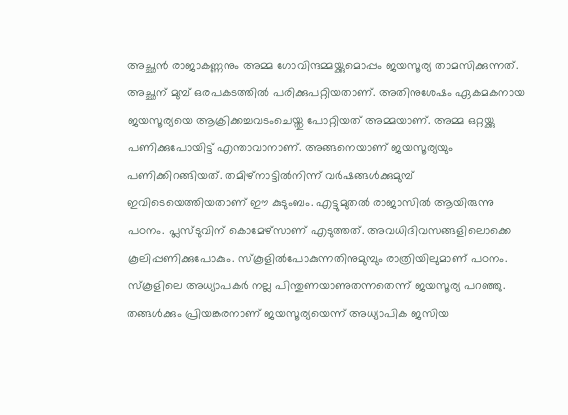അച്ഛൻ രാജാകണ്ണനും അമ്മ ഗോവിന്ദമ്മയ്ക്കുമൊപ്പം ജയസൂര്യ താമസിക്കുന്നത്. അച്ഛന് മുമ്പ് ഒരപകടത്തിൽ പരിക്കുപറ്റിയതാണ്. അതിനുശേഷം ഏകമകനായ ജയസൂര്യയെ ആക്രിക്കച്ചവടംചെയ്തു പോറ്റിയത് അമ്മയാണ്. അമ്മ ഒറ്റയ്ക്കു പണിക്കുപോയിട്ട് എന്താവാനാണ്. അങ്ങനെയാണ് ജയസൂര്യയും പണിക്കിറങ്ങിയത്. തമിഴ്നാട്ടിൽനിന്ന് വർഷങ്ങൾക്കുമുമ്പ് ഇവിടെയെത്തിയതാണ് ഈ കുടുംബം. എട്ടുമുതൽ രാജാസിൽ ആയിരുന്നു പഠനം. പ്ലസ്ടുവിന് കൊമേഴ്സാണ് എടുത്തത്. അവധിദിവസങ്ങളിലൊക്കെ കൂലിപ്പണിക്കുപോകും. സ്കൂളിൽപോകുന്നതിനുമുമ്പും രാത്രിയിലുമാണ് പഠനം. സ്കൂളിലെ അധ്യാപകർ നല്ല പിന്തുണയാണുതന്നതെന്ന് ജയസൂര്യ പറഞ്ഞു. തങ്ങൾക്കും പ്രിയങ്കരനാണ് ജയസൂര്യയെന്ന് അധ്യാപിക ജസിയ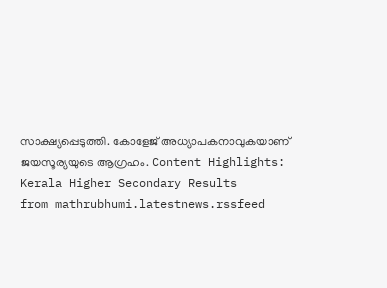സാക്ഷ്യപ്പെടുത്തി. കോളേജ് അധ്യാപകനാവുകയാണ് ജയസൂര്യയുടെ ആഗ്രഹം. Content Highlights: Kerala Higher Secondary Results
from mathrubhumi.latestnews.rssfeed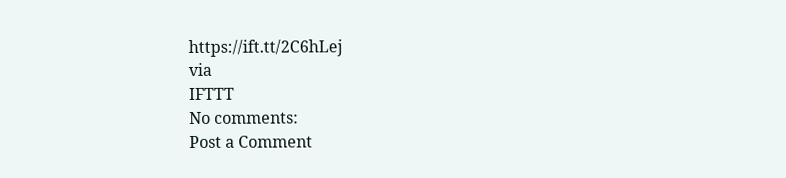https://ift.tt/2C6hLej
via
IFTTT
No comments:
Post a Comment